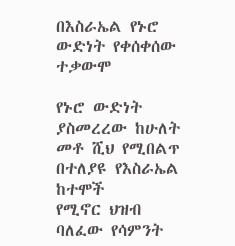በእስራኤል የኑሮ ውድነት የቀሰቀሰው ተቃውሞ

የኑሮ ውድነት ያስመረረው ከሁለት መቶ ሺህ የሚበልጥ በተለያዩ የእስራኤል ከተሞች
የሚኖር ህዝብ ባለፈው የሳምንት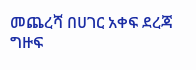መጨረሻ በሀገር አቀፍ ደረጃ ግዙፍ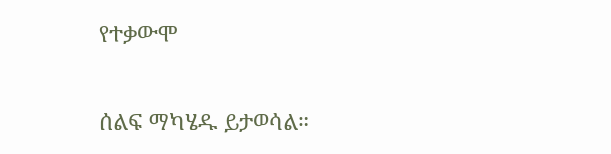የተቃውሞ

ሰልፍ ማካሄዱ ይታወሳል።